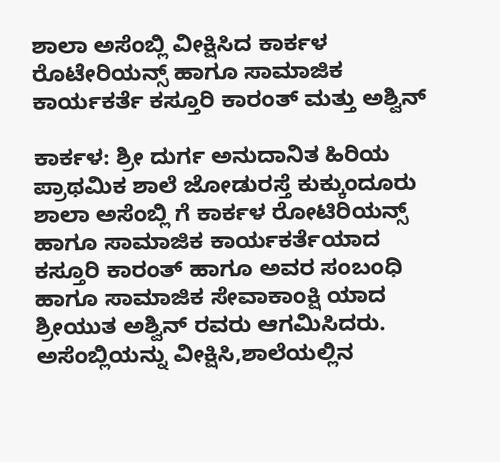ಶಾಲಾ ಅಸೆಂಬ್ಲಿ ವೀಕ್ಷಿಸಿದ ಕಾರ್ಕಳ ರೊಟೇರಿಯನ್ಸ್ ಹಾಗೂ ಸಾಮಾಜಿಕ ಕಾರ್ಯಕರ್ತೆ ಕಸ್ತೂರಿ ಕಾರಂತ್ ಮತ್ತು ಅಶ್ವಿನ್

ಕಾರ್ಕಳ: ಶ್ರೀ ದುರ್ಗ ಅನುದಾನಿತ ಹಿರಿಯ ಪ್ರಾಥಮಿಕ ಶಾಲೆ ಜೋಡುರಸ್ತೆ ಕುಕ್ಕುಂದೂರು ಶಾಲಾ ಅಸೆಂಬ್ಲಿ ಗೆ ಕಾರ್ಕಳ ರೋಟಿರಿಯನ್ಸ್ ಹಾಗೂ ಸಾಮಾಜಿಕ ಕಾರ್ಯಕರ್ತೆಯಾದ ಕಸ್ತೂರಿ ಕಾರಂತ್ ಹಾಗೂ ಅವರ ಸಂಬಂಧಿ ಹಾಗೂ ಸಾಮಾಜಿಕ ಸೇವಾಕಾಂಕ್ಷಿ ಯಾದ ಶ್ರೀಯುತ ಅಶ್ವಿನ್ ರವರು ಆಗಮಿಸಿದರು.
ಅಸೆಂಬ್ಲಿಯನ್ನು ವೀಕ್ಷಿಸಿ,ಶಾಲೆಯಲ್ಲಿನ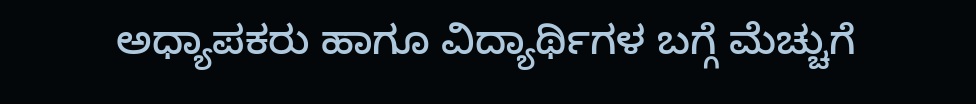ಅಧ್ಯಾಪಕರು ಹಾಗೂ ವಿದ್ಯಾರ್ಥಿಗಳ ಬಗ್ಗೆ ಮೆಚ್ಚುಗೆ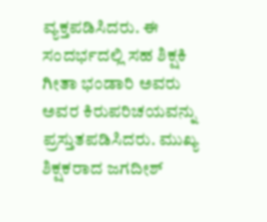ವ್ಯಕ್ತಪಡಿಸಿದರು. ಈ ಸಂದರ್ಭದಲ್ಲಿ ಸಹ ಶಿಕ್ಷಕಿ ಗೀತಾ ಭಂಡಾರಿ ಅವರು ಅವರ ಕಿರುಪರಿಚಯವನ್ನು ಪ್ರಸ್ತುತಪಡಿಸಿದರು. ಮುಖ್ಯ ಶಿಕ್ಷಕರಾದ ಜಗದೀಶ್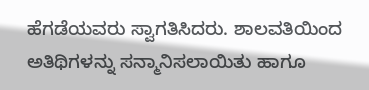ಹೆಗಡೆಯವರು ಸ್ವಾಗತಿಸಿದರು. ಶಾಲವತಿಯಿಂದ ಅತಿಥಿಗಳನ್ನು ಸನ್ಮಾನಿಸಲಾಯಿತು ಹಾಗೂ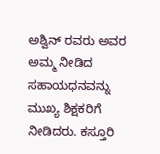ಅಶ್ವಿನ್ ರವರು ಅವರ ಅಮ್ಮ ನೀಡಿದ ಸಹಾಯಧನವನ್ನು ಮುಖ್ಯ ಶಿಕ್ಷಕರಿಗೆ ನೀಡಿದರು. ಕಸ್ತೂರಿ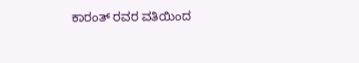ಕಾರಂತ್ ರವರ ವತಿಯಿಂದ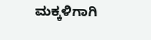ಮಕ್ಕಳಿಗಾಗಿ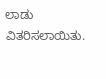ಲಾಡು ವಿತರಿಸಲಾಯಿತು.